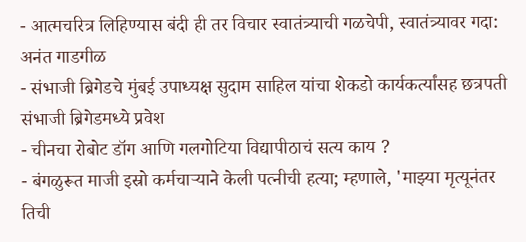- आत्मचरित्र लिहिण्यास बंदी ही तर विचार स्वातंत्र्याची गळचेपी, स्वातंत्र्यावर गदा: अनंत गाडगीळ
- संभाजी ब्रिगेडचे मुंबई उपाध्यक्ष सुदाम साहिल यांचा शेकडो कार्यकर्त्यांसह छत्रपती संभाजी ब्रिगेडमध्ये प्रवेश
- चीनचा रोबोट डॉग आणि गलगोटिया विद्यापीठाचं सत्य काय ?
- बंगळुरूत माजी इस्रो कर्मचाऱ्याने केली पत्नीची हत्या; म्हणाले, 'माझ्या मृत्यूनंतर तिची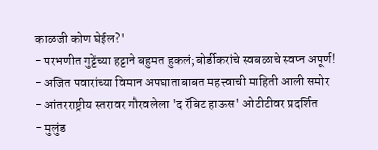काळजी कोण घेईल?'
- परभणीत गुट्टेंच्या हट्टाने बहुमत हुकलं;बोर्डीकरांचे स्वबळाचे स्वप्न अपूर्ण!
- अजित पवारांच्या विमान अपघाताबाबत महत्त्वाची माहिती आली समोर
- आंतरराष्ट्रीय स्तरावर गौरवलेला 'द रॅबिट हाऊस' ओटीटीवर प्रदर्शित
- मुलुंड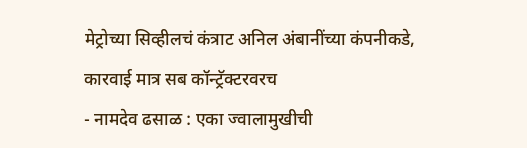मेट्रोच्या सिव्हीलचं कंत्राट अनिल अंबानींच्या कंपनीकडे, कारवाई मात्र सब कॉन्ट्रॅक्टरवरच
- नामदेव ढसाळ : एका ज्वालामुखीची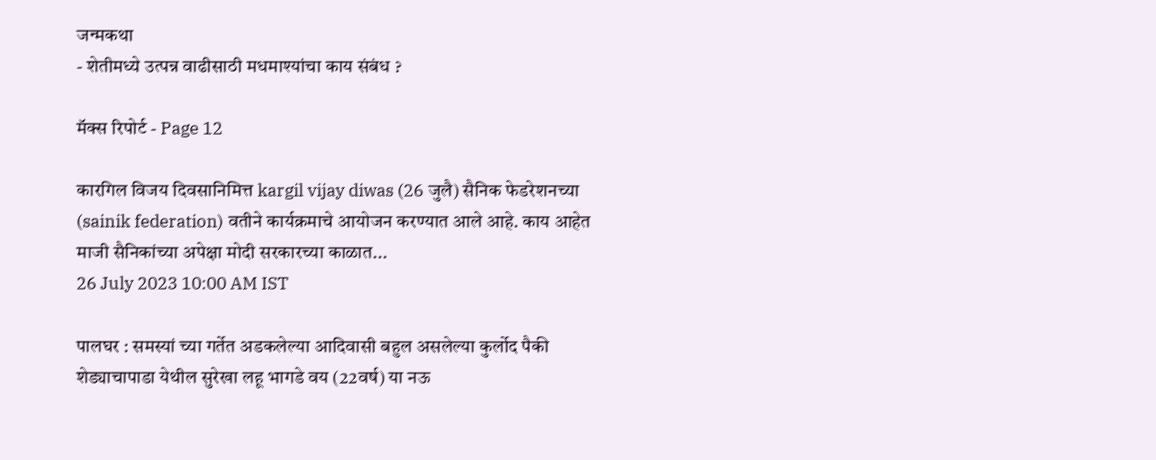जन्मकथा
- शेतीमध्ये उत्पन्न वाढीसाठी मधमाश्यांचा काय संबंध ?

मॅक्स रिपोर्ट - Page 12

कारगिल विजय दिवसानिमित्त kargil vijay diwas (26 जुलै) सैनिक फेडरेशनच्या (sainik federation) वतीने कार्यक्रमाचे आयोजन करण्यात आले आहे. काय आहेत माजी सैनिकांच्या अपेक्षा मोदी सरकारच्या काळात...
26 July 2023 10:00 AM IST

पालघर : समस्यां च्या गर्तेत अडकलेल्या आदिवासी बहुल असलेल्या कुर्लोद पैकी शेड्याचापाडा येथील सुरेखा लहू भागडे वय (22वर्ष) या नऊ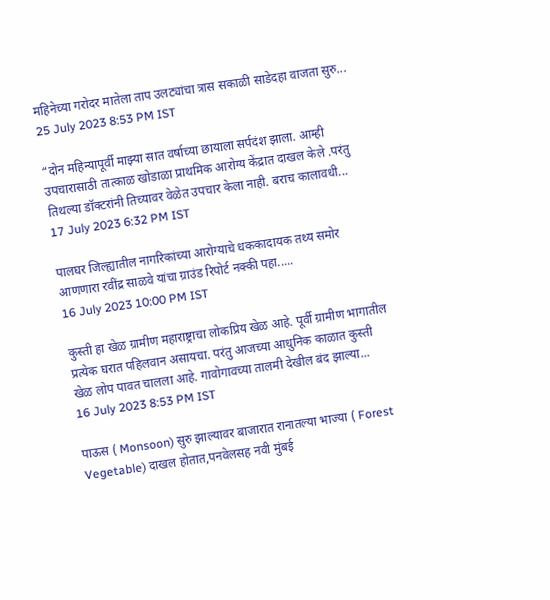महिनेच्या गरोदर मातेला ताप उलट्यांचा त्रास सकाळी साडेदहा वाजता सुरु...
25 July 2023 8:53 PM IST

“दोन महिन्यापूर्वी माझ्या सात वर्षाच्या छायाला सर्पदंश झाला. आम्ही उपचारासाठी तात्काळ खोडाळा प्राथमिक आरोग्य केंद्रात दाखल केले .परंतु तिथल्या डॉक्टरांनी तिच्यावर वेळेत उपचार केला नाही. बराच कालावधी...
17 July 2023 6:32 PM IST

पालघर जिल्ह्यातील नागरिकांच्या आरोग्याचे धककादायक तथ्य समोर आणणारा रवींद्र साळवे यांचा ग्राउंड रिपोर्ट नक्की पहा.....
16 July 2023 10:00 PM IST

कुस्ती हा खेळ ग्रामीण महाराष्ट्राचा लोकप्रिय खेळ आहे. पूर्वी ग्रामीण भागातील प्रत्येक घरात पहिलवान असायचा. परंतु आजच्या आधुनिक काळात कुस्ती खेळ लोप पावत चालला आहे. गावोगावच्या तालमी देखील बंद झाल्या...
16 July 2023 8:53 PM IST

पाऊस ( Monsoon) सुरु झाल्यावर बाजारात रानातल्या भाज्या ( Forest Vegetable) दाखल होतात,पनवेलसह नवी मुंबई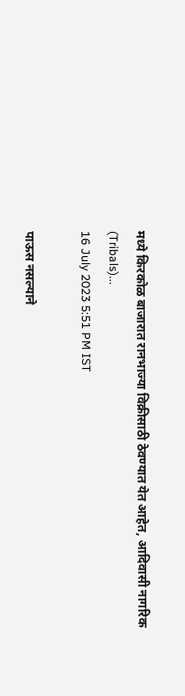मध्ये किरकोळ बाजारात रानभाज्या विक्रीसाठी ठेवण्यात येत आहेत, आदिवासी नागरिक (Tribals)...
16 July 2023 5:51 PM IST

पाऊस नसल्याने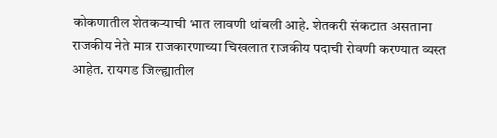कोकणातील शेतकऱ्याची भात लावणी थांबली आहे. शेतकरी संकटात असताना राजकीय नेते मात्र राजकारणाच्या चिखलात राजकीय पदाची रोवणी करण्यात व्यस्त आहेत. रायगड जिल्ह्यातील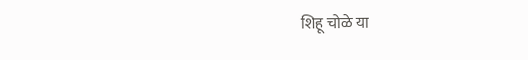शिहू चोळे या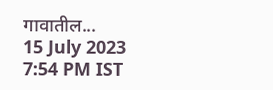गावातील...
15 July 2023 7:54 PM IST